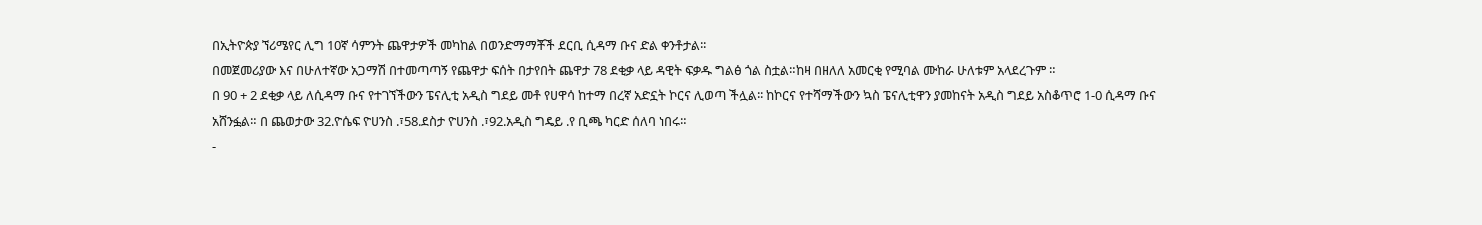በኢትዮጵያ ኘሪሜየር ሊግ 10ኛ ሳምንት ጨዋታዎች መካከል በወንድማማቾች ደርቢ ሲዳማ ቡና ድል ቀንቶታል፡፡
በመጀመሪያው እና በሁለተኛው አጋማሽ በተመጣጣኝ የጨዋታ ፍሰት በታየበት ጨዋታ 78 ደቂቃ ላይ ዳዊት ፍቃዱ ግልፅ ጎል ስቷል።ከዛ በዘለለ አመርቂ የሚባል ሙከራ ሁለቱም አላደረጉም ።
በ 90 + 2 ደቂቃ ላይ ለሲዳማ ቡና የተገኘችውን ፔናሊቲ አዲስ ግደይ መቶ የሀዋሳ ከተማ በረኛ አድኗት ኮርና ሊወጣ ችሏል፡፡ ከኮርና የተሻማችውን ኳስ ፔናሊቲዋን ያመከናት አዲስ ግደይ አስቆጥሮ 1-0 ሲዳማ ቡና አሸንፏል። በ ጨወታው 32.ዮሴፍ ዮሀንስ .፣58.ደስታ ዮሀንስ .፣92.አዲስ ግዴይ .የ ቢጫ ካርድ ሰለባ ነበሩ።
-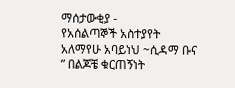ማሰታውቂያ -
የአሰልጣኞች አስተያየት
አለማየሁ አባይነህ ~ሲዳማ ቡና
” በልጆቼ ቁርጠኝነት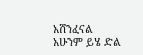አሸንፈናል አሁንም ይሄ ድል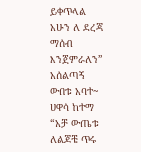ይቀጥላል አሁን ለ ደረጃ ማሰብ እንጀምራለን”
አሰልጣኝ ውበቱ አባተ~ ሀዋሳ ከተማ
“አቻ ውጤቱ ለልጆቼ ጥሩ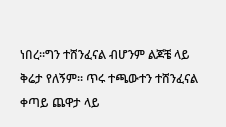ነበረ።ግን ተሸንፈናል ብሆንም ልጆቼ ላይ ቅሬታ የለኝም፡፡ ጥሩ ተጫውተን ተሸንፈናል ቀጣይ ጨዋታ ላይ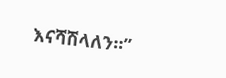እናሻሽላለን።”